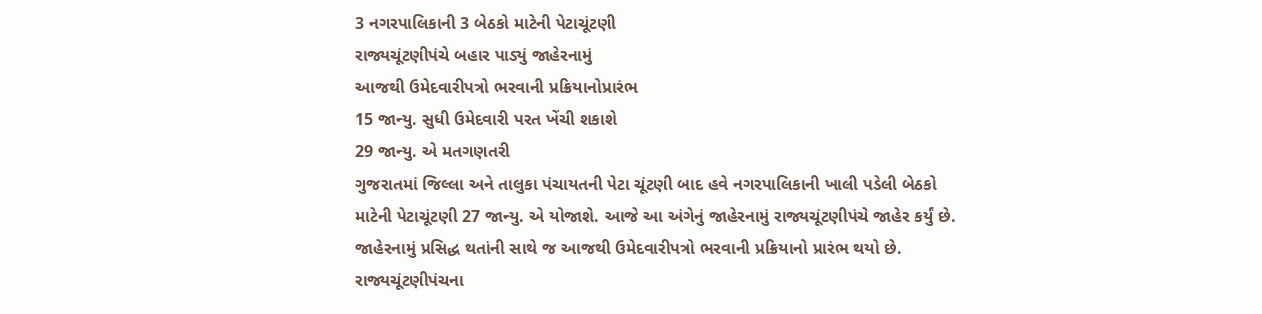3 નગરપાલિકાની 3 બેઠકો માટેની પેટાચૂંટણી
રાજ્યચૂંટણીપંચે બહાર પાડ્યું જાહેરનામું
આજથી ઉમેદવારીપત્રો ભરવાની પ્રક્રિયાનોપ્રારંભ
15 જાન્યુ. સુધી ઉમેદવારી પરત ખેંચી શકાશે
29 જાન્યુ. એ મતગણતરી
ગુજરાતમાં જિલ્લા અને તાલુકા પંચાયતની પેટા ચૂંટણી બાદ હવે નગરપાલિકાની ખાલી પડેલી બેઠકો માટેની પેટાચૂંટણી 27 જાન્યુ. એ યોજાશે. આજે આ અંગેનું જાહેરનામું રાજ્યચૂંટણીપંચે જાહેર કર્યું છે. જાહેરનામું પ્રસિદ્ધ થતાંની સાથે જ આજથી ઉમેદવારીપત્રો ભરવાની પ્રક્રિયાનો પ્રારંભ થયો છે.
રાજ્યચૂંટણીપંચના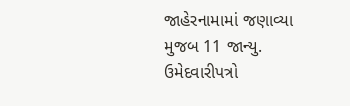જાહેરનામામાં જણાવ્યા મુજબ 11 જાન્યુ. ઉમેદવારીપત્રો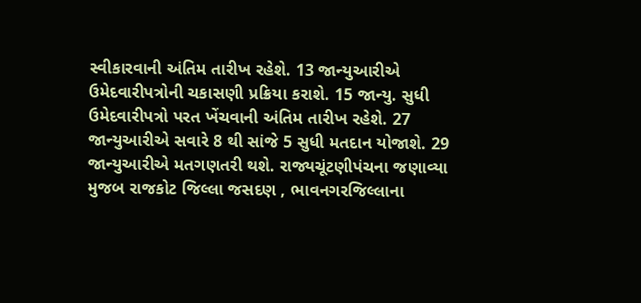સ્વીકારવાની અંતિમ તારીખ રહેશે. 13 જાન્યુઆરીએ ઉમેદવારીપત્રોની ચકાસણી પ્રક્રિયા કરાશે. 15 જાન્યુ. સુધી ઉમેદવારીપત્રો પરત ખેંચવાની અંતિમ તારીખ રહેશે. 27 જાન્યુઆરીએ સવારે 8 થી સાંજે 5 સુધી મતદાન યોજાશે. 29 જાન્યુઆરીએ મતગણતરી થશે. રાજ્યચૂંટણીપંચના જણાવ્યા મુજબ રાજકોટ જિલ્લા જસદણ , ભાવનગરજિલ્લાના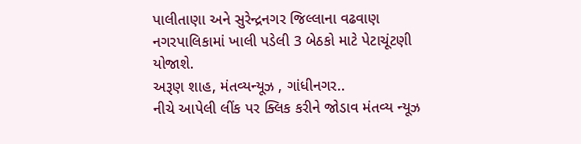પાલીતાણા અને સુરેન્દ્રનગર જિલ્લાના વઢવાણ નગરપાલિકામાં ખાલી પડેલી 3 બેઠકો માટે પેટાચૂંટણી યોજાશે.
અરૂણ શાહ, મંતવ્યન્યૂઝ , ગાંધીનગર..
નીચે આપેલી લીંક પર ક્લિક કરીને જોડાવ મંતવ્ય ન્યૂઝ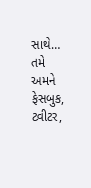સાથે…
તમે અમને ફેસબુક, ટ્વીટર,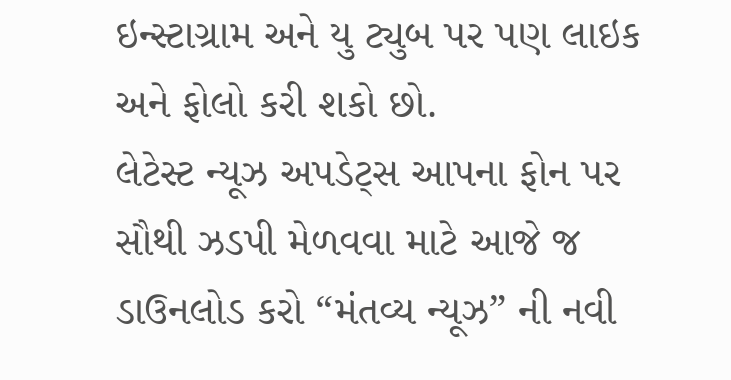ઇન્સ્ટાગ્રામ અને યુ ટ્યુબ પર પણ લાઇક અને ફોલો કરી શકો છો.
લેટેસ્ટ ન્યૂઝ અપડેટ્સ આપના ફોન પર સૌથી ઝડપી મેળવવા માટે આજે જ ડાઉનલોડ કરો “મંતવ્ય ન્યૂઝ” ની નવી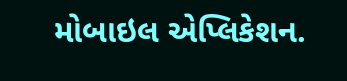મોબાઇલ એપ્લિકેશન.